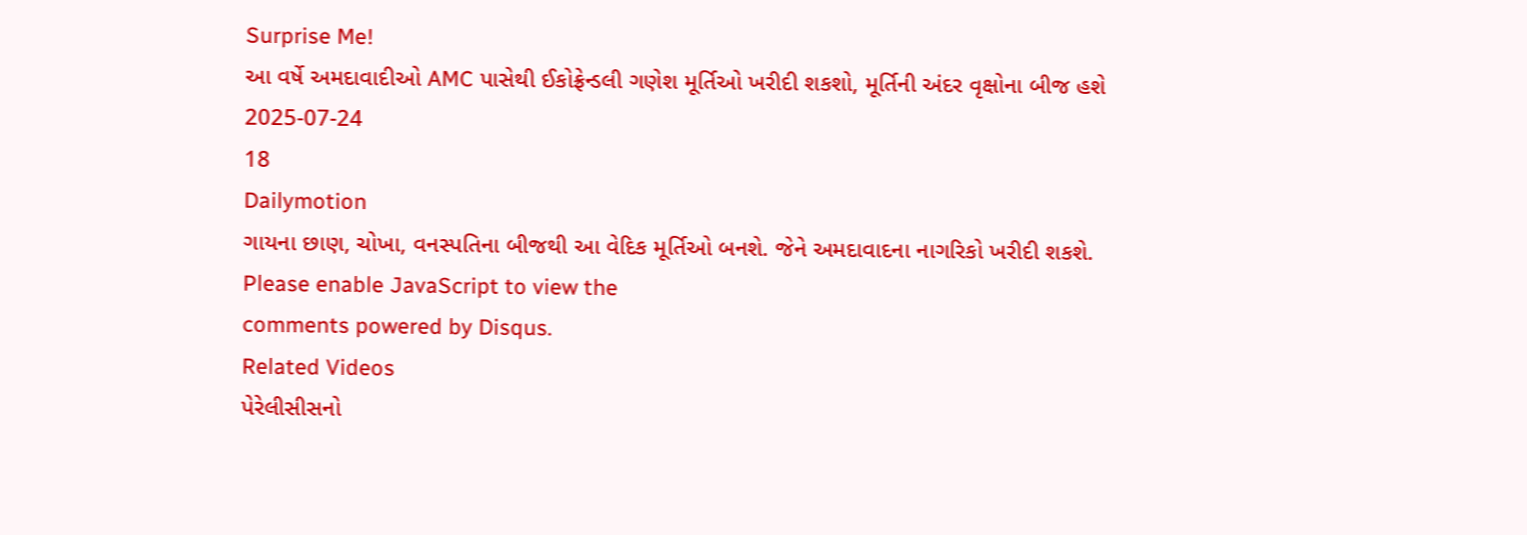Surprise Me!
આ વર્ષે અમદાવાદીઓ AMC પાસેથી ઈકોફ્રેન્ડલી ગણેશ મૂર્તિઓ ખરીદી શકશો, મૂર્તિની અંદર વૃક્ષોના બીજ હશે
2025-07-24
18
Dailymotion
ગાયના છાણ, ચોખા, વનસ્પતિના બીજથી આ વેદિક મૂર્તિઓ બનશે. જેને અમદાવાદના નાગરિકો ખરીદી શકશે.
Please enable JavaScript to view the
comments powered by Disqus.
Related Videos
પેરેલીસીસનો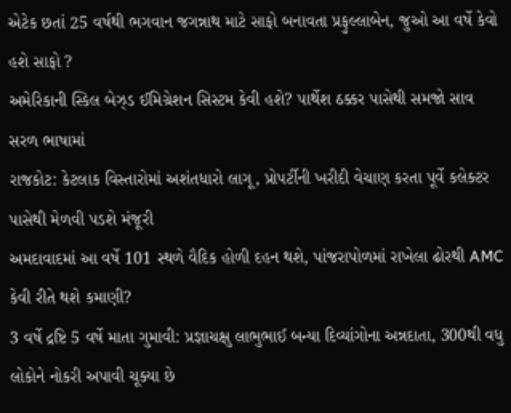એટેક છતાં 25 વર્ષથી ભગવાન જગન્નાથ માટે સાફો બનાવતા પ્રફુલ્લાબેન, જુઓ આ વર્ષે કેવો હશે સાફો ?
અમેરિકાની સ્કિલ બેઝ્ડ ઈમિગ્રેશન સિસ્ટમ કેવી હશે? પાર્થેશ ઠક્કર પાસેથી સમજો સાવ સરળ ભાષામાં
રાજકોટ: કેટલાક વિસ્તારોમાં અશંતધારો લાગૂ, પ્રોપર્ટીની ખરીદી વેચાણ કરતા પૂર્વે કલેક્ટર પાસેથી મેળવી પડશે મંજૂરી
અમદાવાદમાં આ વર્ષે 101 સ્થળે વૈદિક હોળી દહન થશે, પાંજરાપોળમાં રાખેલા ઢોરથી AMC કેવી રીતે થશે કમાણી?
3 વર્ષે દ્રષ્ટિ 5 વર્ષે માતા ગુમાવી: પ્રજ્ઞાચક્ષુ લાભુભાઈ બન્યા દિવ્યાંગોના અન્નદાતા, 300થી વધુ લોકોને નોકરી અપાવી ચૂક્યા છે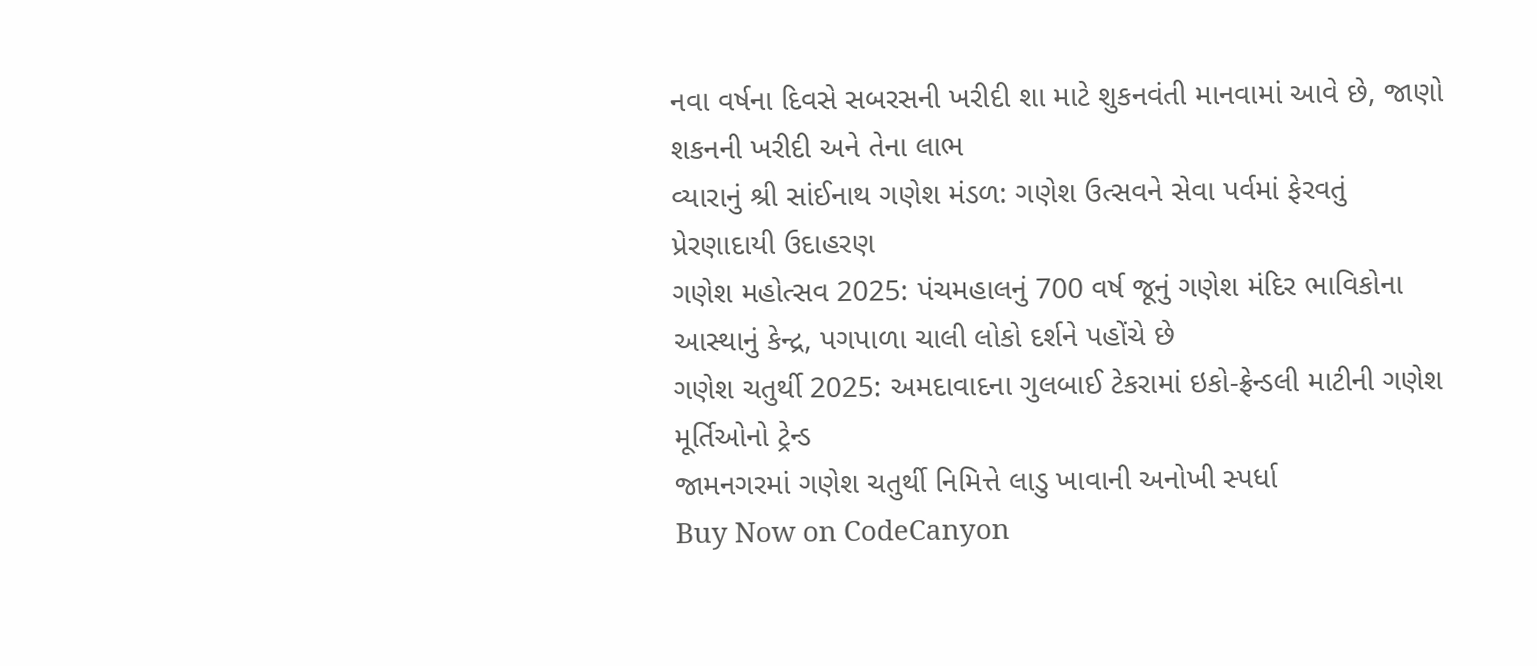નવા વર્ષના દિવસે સબરસની ખરીદી શા માટે શુકનવંતી માનવામાં આવે છે, જાણો શકનની ખરીદી અને તેના લાભ
વ્યારાનું શ્રી સાંઈનાથ ગણેશ મંડળ: ગણેશ ઉત્સવને સેવા પર્વમાં ફેરવતું પ્રેરણાદાયી ઉદાહરણ
ગણેશ મહોત્સવ 2025: પંચમહાલનું 700 વર્ષ જૂનું ગણેશ મંદિર ભાવિકોના આસ્થાનું કેન્દ્ર, પગપાળા ચાલી લોકો દર્શને પહોંચે છે
ગણેશ ચતુર્થી 2025: અમદાવાદના ગુલબાઈ ટેકરામાં ઇકો-ફ્રેન્ડલી માટીની ગણેશ મૂર્તિઓનો ટ્રેન્ડ
જામનગરમાં ગણેશ ચતુર્થી નિમિત્તે લાડુ ખાવાની અનોખી સ્પર્ધા
Buy Now on CodeCanyon